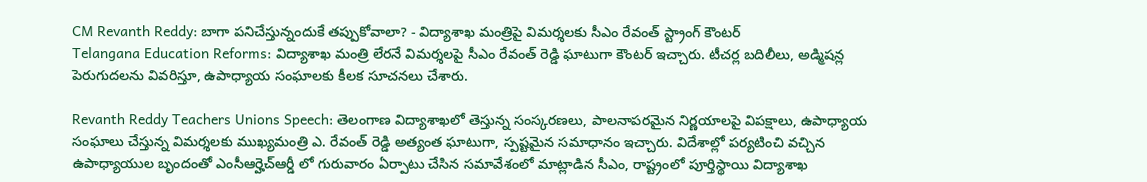CM Revanth Reddy: బాగా పనిచేస్తున్నందుకే తప్పుకోవాలా? - విద్యాశాఖ మంత్రిపై విమర్శలకు సీఎం రేవంత్ స్ట్రాంగ్ కౌంటర్
Telangana Education Reforms: విద్యాశాఖ మంత్రి లేరనే విమర్శలపై సీఎం రేవంత్ రెడ్డి ఘాటుగా కౌంటర్ ఇచ్చారు. టీచర్ల బదిలీలు, అడ్మిషన్ల పెరుగుదలను వివరిస్తూ, ఉపాధ్యాయ సంఘాలకు కీలక సూచనలు చేశారు.

Revanth Reddy Teachers Unions Speech: తెలంగాణ విద్యాశాఖలో తెస్తున్న సంస్కరణలు, పాలనాపరమైన నిర్ణయాలపై విపక్షాలు, ఉపాధ్యాయ సంఘాలు చేస్తున్న విమర్శలకు ముఖ్యమంత్రి ఎ. రేవంత్ రెడ్డి అత్యంత ఘాటుగా, స్పష్టమైన సమాధానం ఇచ్చారు. విదేశాల్లో పర్యటించి వచ్చిన ఉపాధ్యాయుల బృందంతో ఎంసీఆర్హెచ్ఆర్డీ లో గురువారం ఏర్పాటు చేసిన సమావేశంలో మాట్లాడిన సీఎం, రాష్ట్రంలో పూర్తిస్థాయి విద్యాశాఖ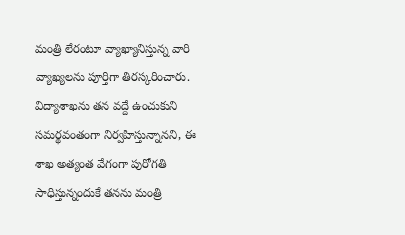మంత్రి లేరంటూ వ్యాఖ్యానిస్తున్న వారి వ్యాఖ్యలను పూర్తిగా తిరస్కరించారు. విద్యాశాఖను తన వద్దే ఉంచుకుని సమర్థవంతంగా నిర్వహిస్తున్నానని, ఈ శాఖ అత్యంత వేగంగా పురోగతి సాధిస్తున్నందుకే తనను మంత్రి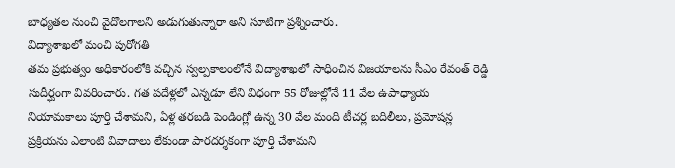బాధ్యతల నుంచి వైదొలగాలని అడుగుతున్నారా అని సూటిగా ప్రశ్నించారు.
విద్యాశాఖలో మంచి పురోగతి
తమ ప్రభుత్వం అధికారంలోకి వచ్చిన స్వల్పకాలంలోనే విద్యాశాఖలో సాధించిన విజయాలను సీఎం రేవంత్ రెడ్డి సుదీర్ఘంగా వివరించారు. గత పదేళ్లలో ఎన్నడూ లేని విధంగా 55 రోజుల్లోనే 11 వేల ఉపాధ్యాయ నియామకాలు పూర్తి చేశామని, ఏళ్ల తరబడి పెండింగ్లో ఉన్న 30 వేల మంది టీచర్ల బదిలీలు, ప్రమోషన్ల ప్రక్రియను ఎలాంటి వివాదాలు లేకుండా పారదర్శకంగా పూర్తి చేశామని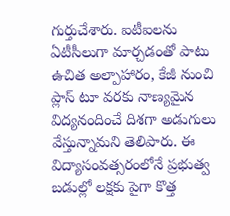గుర్తుచేశారు. ఐటీఐలను ఏటీసీలుగా మార్చడంతో పాటు ఉచిత అల్పాహారం, కేజీ నుంచి ప్లాస్ టూ వరకు నాణ్యమైన విద్యనందించే దిశగా అడుగులు వేస్తున్నామని తెలిపారు. ఈ విద్యాసంవత్సరంలోనే ప్రభుత్వ బడుల్లో లక్షకు పైగా కొత్త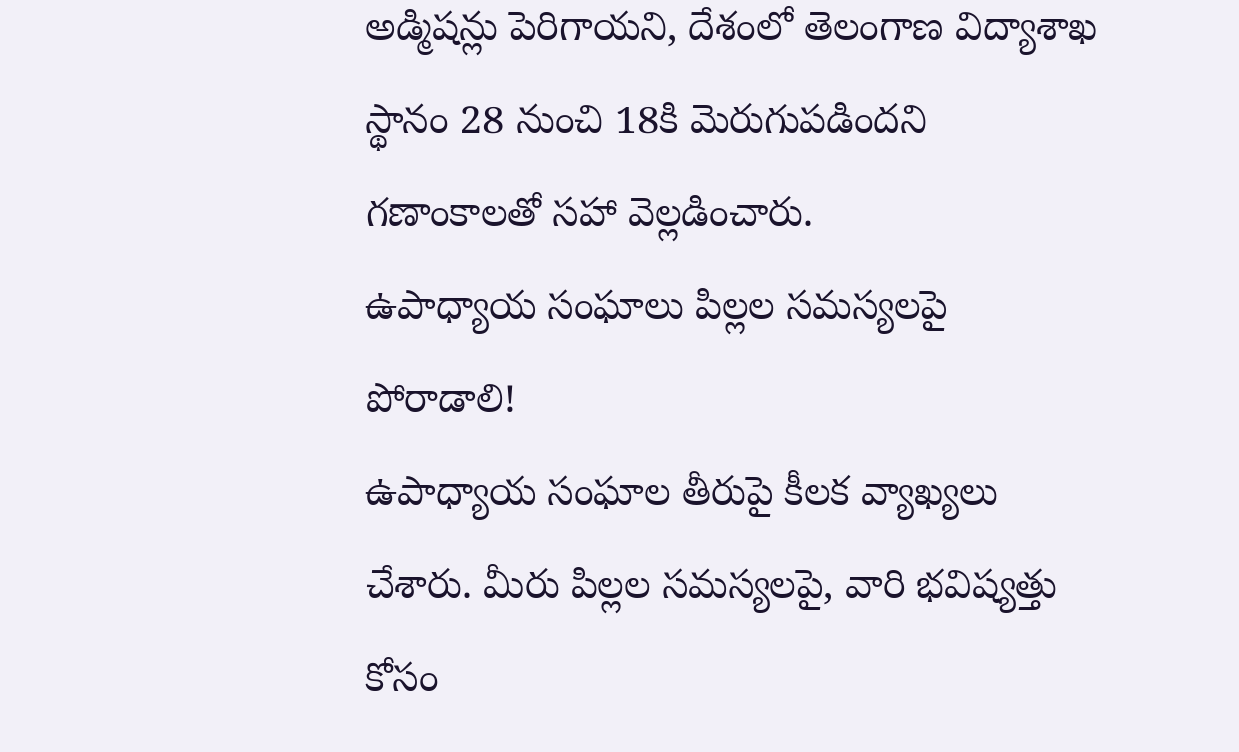అడ్మిషన్లు పెరిగాయని, దేశంలో తెలంగాణ విద్యాశాఖ స్థానం 28 నుంచి 18కి మెరుగుపడిందని గణాంకాలతో సహా వెల్లడించారు.
ఉపాధ్యాయ సంఘాలు పిల్లల సమస్యలపై పోరాడాలి!
ఉపాధ్యాయ సంఘాల తీరుపై కీలక వ్యాఖ్యలు చేశారు. మీరు పిల్లల సమస్యలపై, వారి భవిష్యత్తు కోసం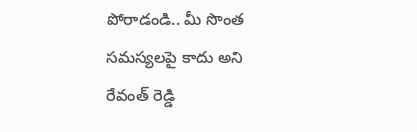పోరాడండి.. మీ సొంత సమస్యలపై కాదు అని రేవంత్ రెడ్డి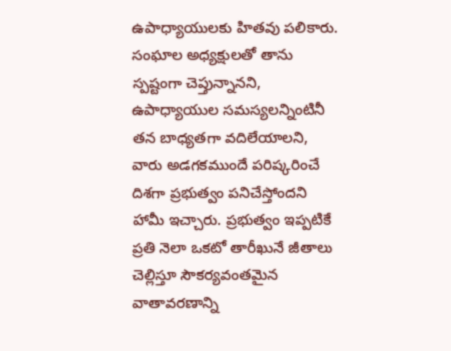ఉపాధ్యాయులకు హితవు పలికారు. సంఘాల అధ్యక్షులతో తాను స్పష్టంగా చెప్తున్నానని, ఉపాధ్యాయుల సమస్యలన్నింటినీ తన బాధ్యతగా వదిలేయాలని, వారు అడగకముందే పరిష్కరించే దిశగా ప్రభుత్వం పనిచేస్తోందని హామీ ఇచ్చారు. ప్రభుత్వం ఇప్పటికే ప్రతి నెలా ఒకటో తారీఖునే జీతాలు చెల్లిస్తూ సౌకర్యవంతమైన వాతావరణాన్ని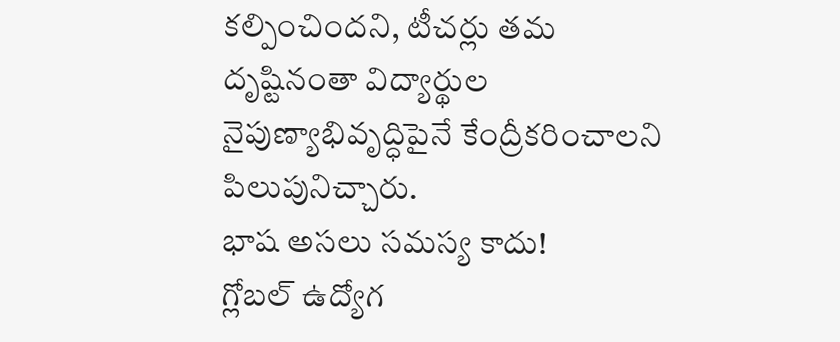కల్పించిందని, టీచర్లు తమ దృష్టినంతా విద్యార్థుల నైపుణ్యాభివృద్ధిపైనే కేంద్రీకరించాలని పిలుపునిచ్చారు.
భాష అసలు సమస్య కాదు!
గ్లోబల్ ఉద్యోగ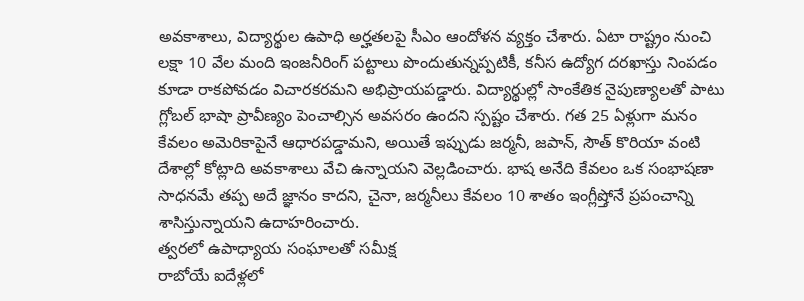అవకాశాలు, విద్యార్థుల ఉపాధి అర్హతలపై సీఎం ఆందోళన వ్యక్తం చేశారు. ఏటా రాష్ట్రం నుంచి లక్షా 10 వేల మంది ఇంజనీరింగ్ పట్టాలు పొందుతున్నప్పటికీ, కనీస ఉద్యోగ దరఖాస్తు నింపడం కూడా రాకపోవడం విచారకరమని అభిప్రాయపడ్డారు. విద్యార్థుల్లో సాంకేతిక నైపుణ్యాలతో పాటు గ్లోబల్ భాషా ప్రావీణ్యం పెంచాల్సిన అవసరం ఉందని స్పష్టం చేశారు. గత 25 ఏళ్లుగా మనం కేవలం అమెరికాపైనే ఆధారపడ్డామని, అయితే ఇప్పుడు జర్మనీ, జపాన్, సౌత్ కొరియా వంటి దేశాల్లో కోట్లాది అవకాశాలు వేచి ఉన్నాయని వెల్లడించారు. భాష అనేది కేవలం ఒక సంభాషణా సాధనమే తప్ప అదే జ్ఞానం కాదని, చైనా, జర్మనీలు కేవలం 10 శాతం ఇంగ్లీష్తోనే ప్రపంచాన్ని శాసిస్తున్నాయని ఉదాహరించారు.
త్వరలో ఉపాధ్యాయ సంఘాలతో సమీక్ష
రాబోయే ఐదేళ్లలో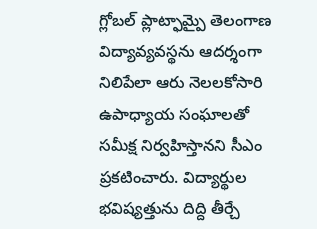గ్లోబల్ ప్లాట్ఫామ్పై తెలంగాణ విద్యావ్యవస్థను ఆదర్శంగా నిలిపేలా ఆరు నెలలకోసారి ఉపాధ్యాయ సంఘాలతో సమీక్ష నిర్వహిస్తానని సీఎం ప్రకటించారు. విద్యార్థుల భవిష్యత్తును దిద్ది తీర్చే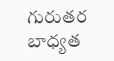గురుతర బాధ్యత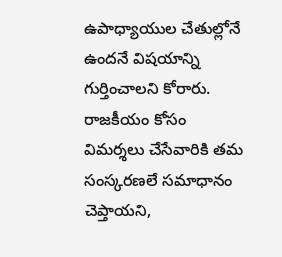ఉపాధ్యాయుల చేతుల్లోనే ఉందనే విషయాన్ని గుర్తించాలని కోరారు. రాజకీయం కోసం విమర్శలు చేసేవారికి తమ సంస్కరణలే సమాధానం చెప్తాయని,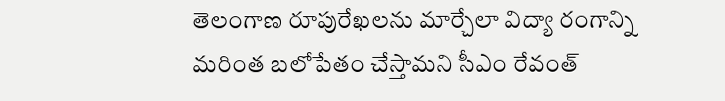తెలంగాణ రూపురేఖలను మార్చేలా విద్యా రంగాన్ని మరింత బలోపేతం చేస్తామని సీఎం రేవంత్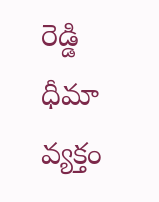రెడ్డి ధీమా వ్యక్తం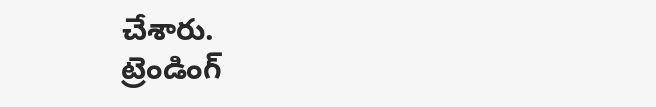చేశారు.
ట్రెండింగ్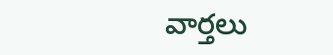వార్తలు